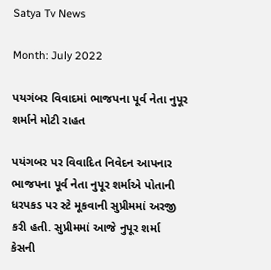Satya Tv News

Month: July 2022

પયગંબર વિવાદમાં ભાજપના પૂર્વ નેતા નુપૂર શર્માને મોટી રાહત

પયંગબર પર વિવાદિત નિવેદન આપનાર ભાજપના પૂર્વ નેતા નુપૂર શર્માએ પોતાની ધરપકડ પર સ્ટે મૂકવાની સુપ્રીમમાં અરજી કરી હતી. સુપ્રીમમાં આજે નુપૂર શર્મા કેસની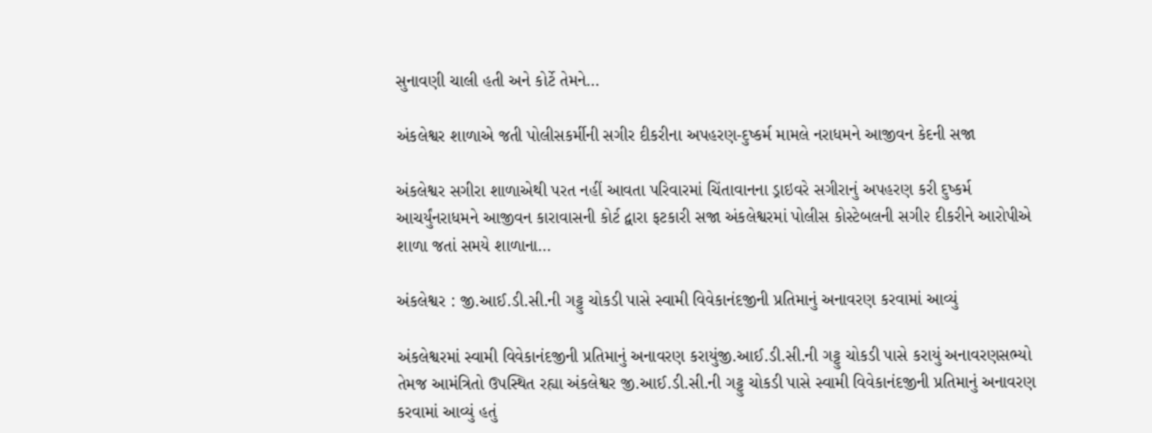સુનાવણી ચાલી હતી અને કોર્ટે તેમને…

અંકલેશ્વર શાળાએ જતી પોલીસકર્મીની સગીર દીકરીના અપહરણ-દુષ્કર્મ મામલે નરાધમને આજીવન કેદની સજા

અંકલેશ્વર સગીરા શાળાએથી પરત નહીં આવતા પરિવારમાં ચિંતાવાનના ડ્રાઇવરે સગીરાનું અપહરણ કરી દુષ્કર્મ આચર્યુંનરાધમને આજીવન કારાવાસની કોર્ટ દ્વારા ફટકારી સજા અંકલેશ્વરમાં પોલીસ કોસ્ટેબલની સગી૨ દીકરીને આરોપીએ શાળા જતાં સમયે શાળાના…

અંકલેશ્વર : જી.આઈ.ડી.સી.ની ગટ્ટુ ચોકડી પાસે સ્વામી વિવેકાનંદજીની પ્રતિમાનું અનાવરણ કરવામાં આવ્યું

અંકલેશ્વરમાં સ્વામી વિવેકાનંદજીની પ્રતિમાનું અનાવરણ કરાયુંજી.આઈ.ડી.સી.ની ગટ્ટુ ચોકડી પાસે કરાયું અનાવરણસભ્યો તેમજ આમંત્રિતો ઉપસ્થિત રહ્યા અંકલેશ્વર જી.આઈ.ડી.સી.ની ગટ્ટુ ચોકડી પાસે સ્વામી વિવેકાનંદજીની પ્રતિમાનું અનાવરણ કરવામાં આવ્યું હતું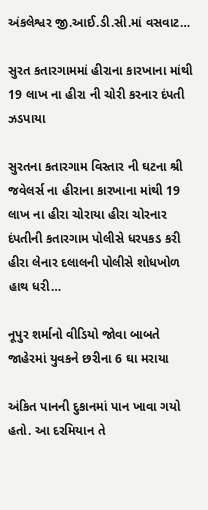અંકલેશ્વર જી.આઈ.ડી.સી.માં વસવાટ…

સુરત કતારગામમાં હીરાના કારખાના માંથી 19 લાખ ના હીરા ની ચોરી કરનાર દંપતી ઝડપાયા

સુરતના કતારગામ વિસ્તાર ની ઘટના શ્રી જવેલર્સ ના હીરાના કારખાના માંથી 19 લાખ ના હીરા ચોરાયા હીરા ચોરનાર દંપતીની કતારગામ પોલીસે ધરપકડ કરી હીરા લેનાર દલાલની પોલીસે શોધખોળ હાથ ધરી…

નૂપુર શર્માનો વીડિયો જોવા બાબતે જાહેરમાં યુવકને છરીના 6 ઘા મરાયા

અંકિત પાનની દુકાનમાં પાન ખાવા ગયો હતો. આ દરમિયાન તે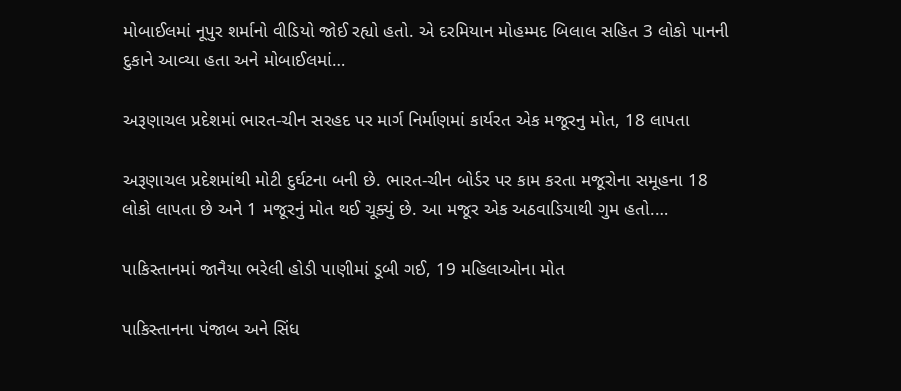મોબાઈલમાં નૂપુર શર્માનો વીડિયો જોઈ રહ્યો હતો. એ દરમિયાન મોહમ્મદ બિલાલ સહિત 3 લોકો પાનની દુકાને આવ્યા હતા અને મોબાઈલમાં…

અરૂણાચલ પ્રદેશમાં ભારત-ચીન સરહદ પર માર્ગ નિર્માણમાં કાર્યરત એક મજૂરનુ મોત, 18 લાપતા

અરૂણાચલ પ્રદેશમાંથી મોટી દુર્ઘટના બની છે. ભારત-ચીન બોર્ડર પર કામ કરતા મજૂરોના સમૂહના 18 લોકો લાપતા છે અને 1 મજૂરનું મોત થઈ ચૂક્યું છે. આ મજૂર એક અઠવાડિયાથી ગુમ હતો.…

પાકિસ્તાનમાં જાનૈયા ભરેલી હોડી પાણીમાં ડૂબી ગઈ, 19 મહિલાઓના મોત

પાકિસ્તાનના પંજાબ અને સિંધ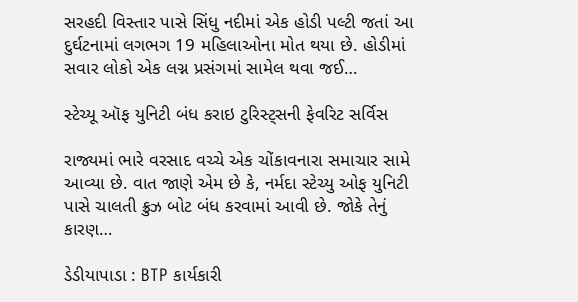સરહદી વિસ્તાર પાસે સિંધુ નદીમાં એક હોડી પલ્ટી જતાં આ દુર્ઘટનામાં લગભગ 19 મહિલાઓના મોત થયા છે. હોડીમાં સવાર લોકો એક લગ્ન પ્રસંગમાં સામેલ થવા જઈ…

સ્ટેચ્યૂ ઑફ યુનિટી બંધ કરાઇ ટુરિસ્ટ્સની ફેવરિટ સર્વિસ

રાજ્યમાં ભારે વરસાદ વચ્ચે એક ચોંકાવનારા સમાચાર સામે આવ્યા છે. વાત જાણે એમ છે કે, નર્મદા સ્ટેચ્યુ ઓફ યુનિટી પાસે ચાલતી ક્રુઝ બોટ બંધ કરવામાં આવી છે. જોકે તેનું કારણ…

ડેડીયાપાડા : BTP કાર્યકારી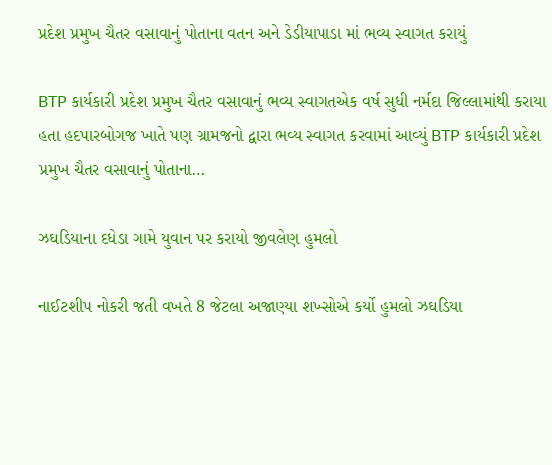પ્રદેશ પ્રમુખ ચૈતર વસાવાનું પોતાના વતન અને ડેડીયાપાડા માં ભવ્ય સ્વાગત કરાયું

BTP કાર્યકારી પ્રદેશ પ્રમુખ ચૈતર વસાવાનું ભવ્ય સ્વાગતએક વર્ષ સુધી નર્મદા જિલ્લામાંથી કરાયા હતા હદપારબોગજ ખાતે પણ ગ્રામજનો દ્વારા ભવ્ય સ્વાગત કરવામાં આવ્યું BTP કાર્યકારી પ્રદેશ પ્રમુખ ચૈતર વસાવાનું પોતાના…

ઝઘડિયાના દધેડા ગામે યુવાન પર કરાયો જીવલેણ હુમલો

નાઈટશીપ નોકરી જતી વખતે 8 જેટલા અજાણ્યા શખ્સોએ કર્યો હુમલો ઝઘડિયા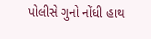પોલીસે ગુનો નોંધી હાથ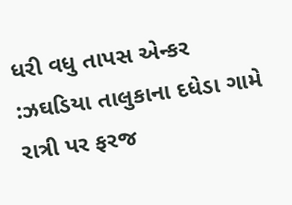ધરી વધુ તાપસ એન્કર :ઝઘડિયા તાલુકાના દધેડા ગામે રાત્રી પર ફરજ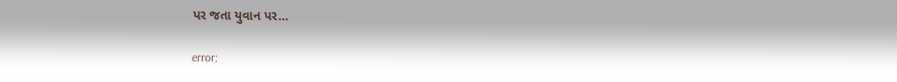પર જતા યુવાન પર…

error: